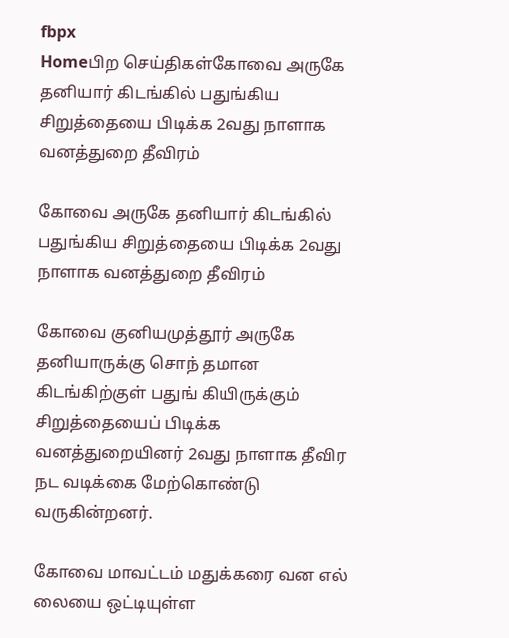fbpx
Homeபிற செய்திகள்கோவை அருகே தனியார் கிடங்கில் பதுங்கிய சிறுத்தையை பிடிக்க 2வது நாளாக வனத்துறை தீவிரம்

கோவை அருகே தனியார் கிடங்கில் பதுங்கிய சிறுத்தையை பிடிக்க 2வது நாளாக வனத்துறை தீவிரம்

கோவை குனியமுத்தூர் அருகே தனியாருக்கு சொந் தமான கிடங்கிற்குள் பதுங் கியிருக்கும் சிறுத்தையைப் பிடிக்க வனத்துறையினர் 2வது நாளாக தீவிர நட வடிக்கை மேற்கொண்டு வருகின்றனர்.

கோவை மாவட்டம் மதுக்கரை வன எல் லையை ஒட்டியுள்ள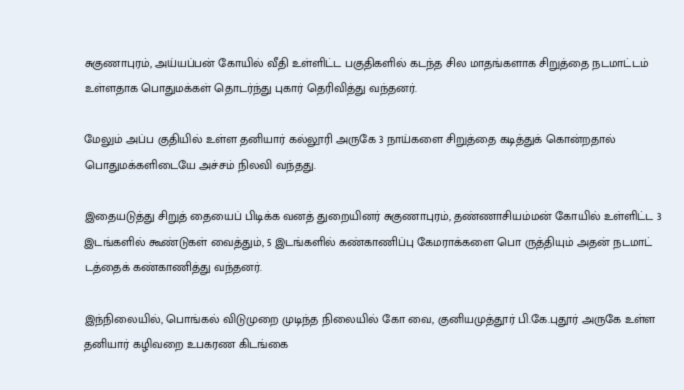சுகுணாபுரம், அய்யப்பன் கோயில் வீதி உள்ளிட்ட பகுதிகளில் கடந்த சில மாதங்களாக சிறுத்தை நடமாட்டம் உள்ளதாக பொதுமக்கள் தொடர்ந்து புகார் தெரிவித்து வந்தனர்.

மேலும் அப்ப குதியில் உள்ள தனியார் கல்லூரி அருகே 3 நாய்களை சிறுத்தை கடித்துக் கொன்றதால் பொதுமக்களிடையே அச்சம் நிலவி வந்தது.

இதையடுத்து சிறுத் தையைப் பிடிக்க வனத் துறையினர் சுகுணாபுரம், தண்ணாசியம்மன் கோயில் உள்ளிட்ட 3 இடங்களில் கூண்டுகள் வைத்தும், 5 இடங்களில் கண்காணிப்பு கேமராக்களை பொ ருத்தியும் அதன் நடமாட் டத்தைக் கண்காணித்து வந்தனர்.

இந்நிலையில், பொங்கல் விடுமுறை முடிந்த நிலையில் கோ வை, குனியமுத்தூர் பி.கே.புதூர் அருகே உள்ள தனியார் கழிவறை உபகரண கிடங்கை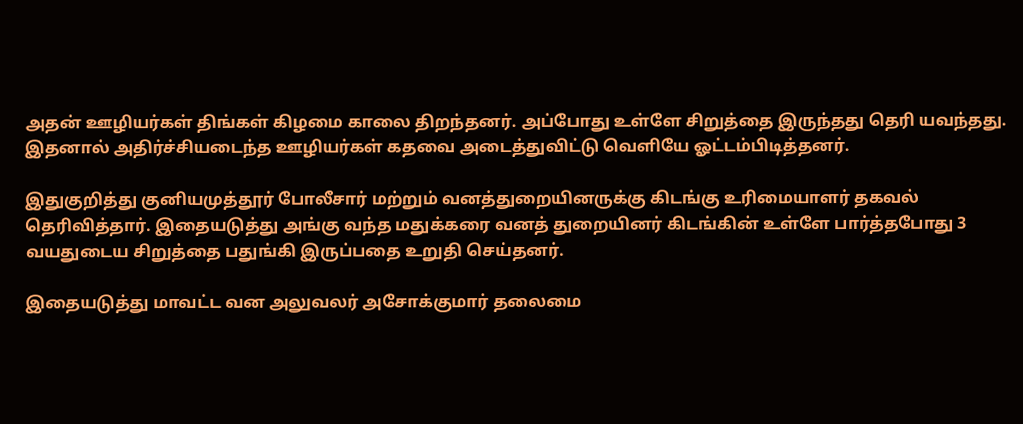அதன் ஊழியர்கள் திங்கள் கிழமை காலை திறந்தனர். அப்போது உள்ளே சிறுத்தை இருந்தது தெரி யவந்தது. இதனால் அதிர்ச்சியடைந்த ஊழியர்கள் கதவை அடைத்துவிட்டு வெளியே ஓட்டம்பிடித்தனர்.

இதுகுறித்து குனியமுத்தூர் போலீசார் மற்றும் வனத்துறையினருக்கு கிடங்கு உரிமையாளர் தகவல் தெரிவித்தார். இதையடுத்து அங்கு வந்த மதுக்கரை வனத் துறையினர் கிடங்கின் உள்ளே பார்த்தபோது 3 வயதுடைய சிறுத்தை பதுங்கி இருப்பதை உறுதி செய்தனர்.

இதையடுத்து மாவட்ட வன அலுவலர் அசோக்குமார் தலைமை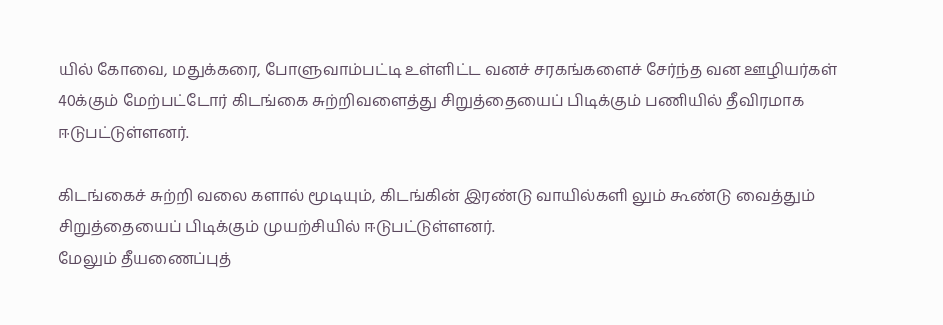யில் கோவை, மதுக்கரை, போளுவாம்பட்டி உள்ளிட்ட வனச் சரகங்களைச் சேர்ந்த வன ஊழியர்கள் 40க்கும் மேற்பட்டோர் கிடங்கை சுற்றிவளைத்து சிறுத்தையைப் பிடிக்கும் பணியில் தீவிரமாக ஈடுபட்டுள்ளனர்.

கிடங்கைச் சுற்றி வலை களால் மூடியும், கிடங்கின் இரண்டு வாயில்களி லும் கூண்டு வைத்தும் சிறுத்தையைப் பிடிக்கும் முயற்சியில் ஈடுபட்டுள்ளனர்.
மேலும் தீயணைப்புத்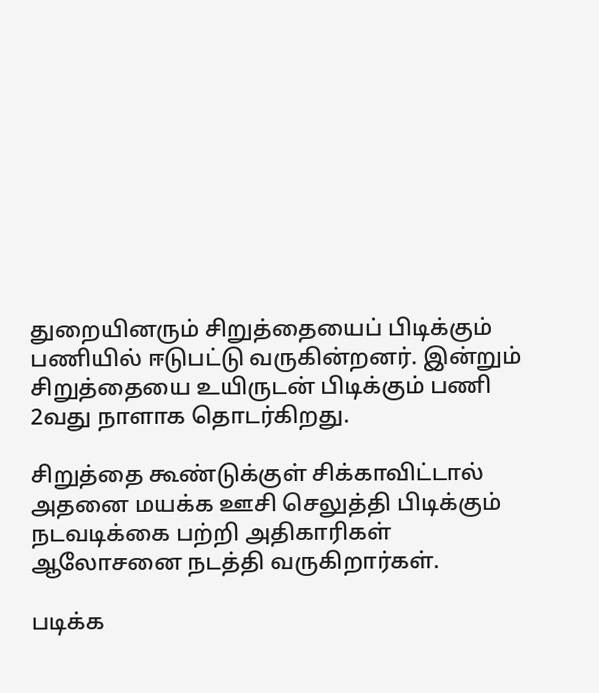துறையினரும் சிறுத்தையைப் பிடிக்கும் பணியில் ஈடுபட்டு வருகின்றனர். இன்றும் சிறுத்தையை உயிருடன் பிடிக்கும் பணி 2வது நாளாக தொடர்கிறது.

சிறுத்தை கூண்டுக்குள் சிக்காவிட்டால் அதனை மயக்க ஊசி செலுத்தி பிடிக்கும் நடவடிக்கை பற்றி அதிகாரிகள் ஆலோசனை நடத்தி வருகிறார்கள்.

படிக்க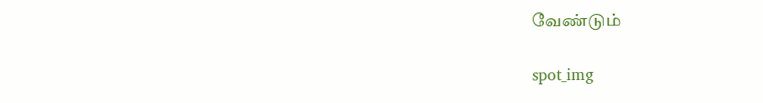வேண்டும்

spot_img